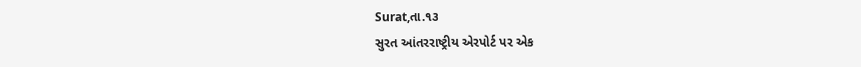Surat,તા.૧૩
સુરત આંતરરાષ્ટ્રીય એરપોર્ટ પર એક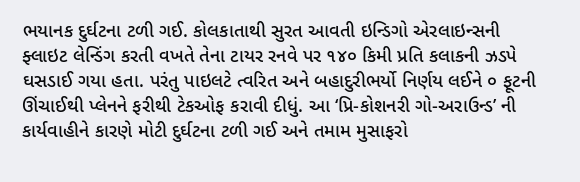ભયાનક દુર્ઘટના ટળી ગઈ. કોલકાતાથી સુરત આવતી ઇન્ડિગો એરલાઇન્સની ફ્લાઇટ લેન્ડિંગ કરતી વખતે તેના ટાયર રનવે પર ૧૪૦ કિમી પ્રતિ કલાકની ઝડપે ઘસડાઈ ગયા હતા. પરંતુ પાઇલટે ત્વરિત અને બહાદુરીભર્યો નિર્ણય લઈને ૦ ફૂટની ઊંચાઈથી પ્લેનને ફરીથી ટેકઓફ કરાવી દીધું. આ ‘પ્રિ-કોશનરી ગો-અરાઉન્ડ’ ની કાર્યવાહીને કારણે મોટી દુર્ઘટના ટળી ગઈ અને તમામ મુસાફરો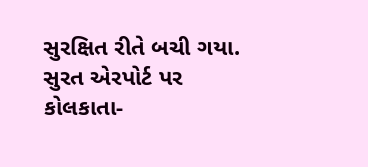સુરક્ષિત રીતે બચી ગયા.
સુરત એરપોર્ટ પર કોલકાતા-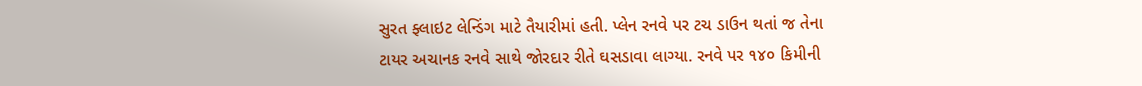સુરત ફ્લાઇટ લેન્ડિંગ માટે તૈયારીમાં હતી. પ્લેન રનવે પર ટચ ડાઉન થતાં જ તેના ટાયર અચાનક રનવે સાથે જોરદાર રીતે ઘસડાવા લાગ્યા. રનવે પર ૧૪૦ કિમીની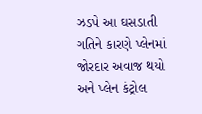ઝડપે આ ઘસડાતી ગતિને કારણે પ્લેનમાં જોરદાર અવાજ થયો અને પ્લેન કંટ્રોલ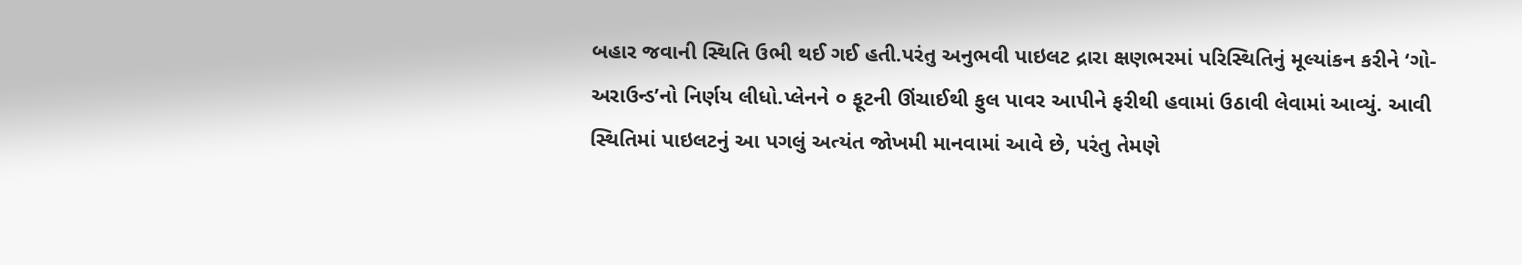બહાર જવાની સ્થિતિ ઉભી થઈ ગઈ હતી.પરંતુ અનુભવી પાઇલટ દ્રારા ક્ષણભરમાં પરિસ્થિતિનું મૂલ્યાંકન કરીને ‘ગો-અરાઉન્ડ’નો નિર્ણય લીધો.પ્લેનને ૦ ફૂટની ઊંચાઈથી ફુલ પાવર આપીને ફરીથી હવામાં ઉઠાવી લેવામાં આવ્યું. આવી સ્થિતિમાં પાઇલટનું આ પગલું અત્યંત જોખમી માનવામાં આવે છે, પરંતુ તેમણે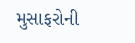મુસાફરોની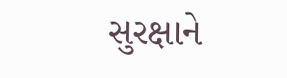સુરક્ષાને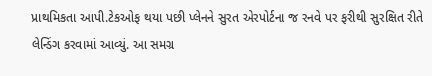પ્રાથમિકતા આપી.ટેકઓફ થયા પછી પ્લેનને સુરત એરપોર્ટના જ રનવે પર ફરીથી સુરક્ષિત રીતે લેન્ડિંગ કરવામાં આવ્યું. આ સમગ્ર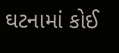ઘટનામાં કોઈ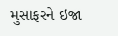મુસાફરને ઇજા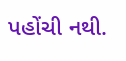પહોંચી નથી.